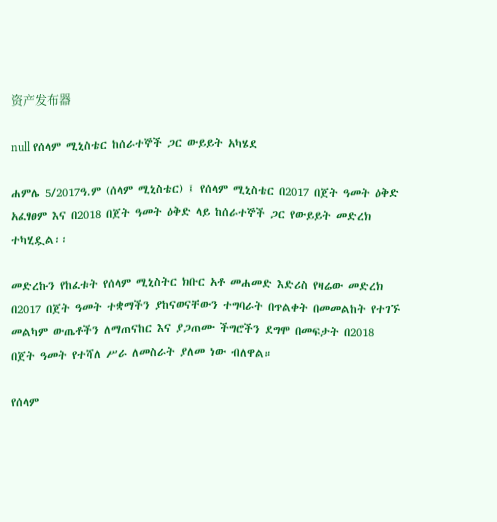资产发布器

null የሰላም ሚኒስቴር ከሰራተኞች ጋር ውይይት አካሄደ

ሐምሌ 5/2017ዓ.ም (ሰላም ሚኒስቴር) ፤ የሰላም ሚኒስቴር በ2017 በጀት ዓመት ዕቅድ አፈፃፀም እና በ2018 በጀት ዓመት ዕቅድ ላይ ከሰራተኞች ጋር የውይይት መድረክ ተካሂዷል፡፡

መድረኩን የከፈቱት የሰላም ሚኒስትር ክቡር አቶ መሐመድ እድሪስ የዛሬው መድረክ በ2017 በጀት ዓመት ተቋማችን ያከናወናቸውን ተግባራት በጥልቀት በመመልከት የተገኙ መልካም ውጤቶችን ለማጠናከር እና ያጋጠሙ ችግሮችን ደግሞ በመፍታት በ2018 በጀት ዓመት የተሻለ ሥራ ለመስራት ያለመ ነው ብለዋል።

የሰላም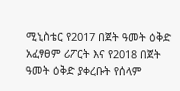ሚኒስቴር የ2017 በጀት ዓመት ዕቅድ አፈፃፀም ሪፖርት እና የ2018 በጀት ዓመት ዕቅድ ያቀረቡት የሰላም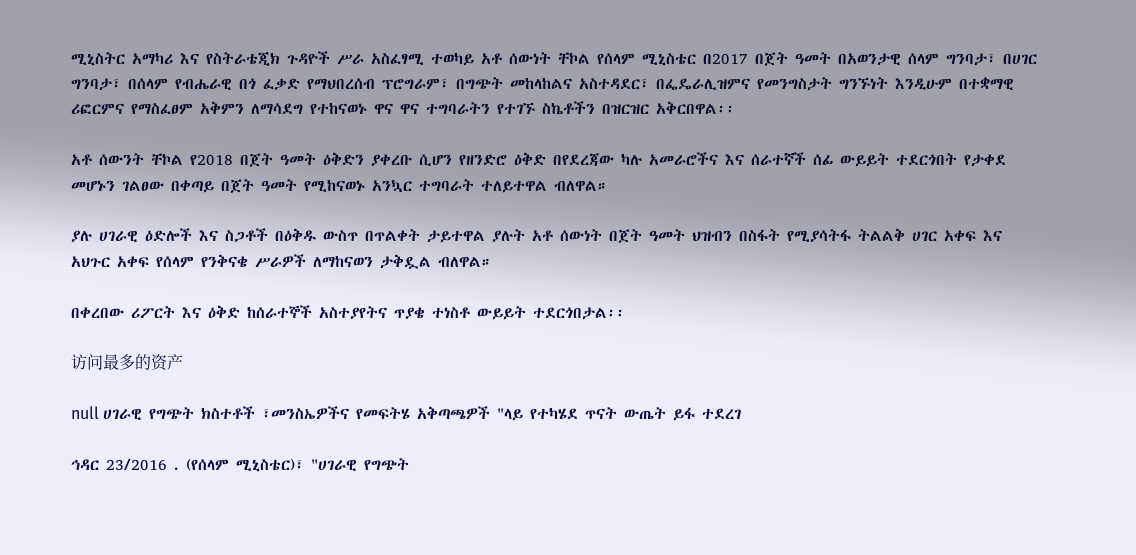ሚኒስትር አማካሪ እና የስትራቴጂክ ጉዳዮች ሥራ አስፈፃሚ ተወካይ አቶ ሰውነት ቸኮል የሰላም ሚኒስቴር በ2017 በጀት ዓመት በአወንታዊ ሰላም ግንባታ፣ በሀገር ግንባታ፣ በሰላም የብሔራዊ በጎ ፈቃድ የማህበረሰብ ፕሮግራም፣ በግጭት መከላከልና አስተዳደር፣ በፌዴራሊዝምና የመንግስታት ግንኙነት እንዲሁም በተቋማዊ ሪፎርምና የማስፈፀም አቅምን ለማሳደግ የተከናወኑ ዋና ዋና ተግባራትን የተገኙ ስኬቶችን በዝርዝር አቅርበዋል፡፡

አቶ ሰውንት ቸኮል የ2018 በጀት ዓመት ዕቅድን ያቀረቡ ሲሆን የዘንድሮ ዕቅድ በየደረጃው ካሉ አመራሮችና እና ሰራተኛች ሰፊ ውይይት ተደርጎበት የታቀደ መሆኑን ገልፀው በቀጣይ በጀት ዓመት የሚከናወኑ አንኳር ተግባራት ተለይተዋል ብለዋል።

ያሉ ሀገራዊ ዕድሎች እና ስጋቶች በዕቅዱ ውስጥ በጥልቀት ታይተዋል ያሉት አቶ ሰውነት በጀት ዓመት ህዝብን በስፋት የሚያሳትፋ ትልልቅ ሀገር አቀፍ እና አህጉር አቀፍ የሰላም የንቅናቄ ሥራዎች ለማከናወን ታቅዷል ብለዋል።

በቀረበው ሪፖርት እና ዕቅድ ከሰራተኞች አስተያየትና ጥያቄ ተነስቶ ውይይት ተደርጎበታል፡፡

访问最多的资产

null ሀገራዊ የግጭት ክስተቶች ፣መንስኤዎችና የመፍትሄ አቅጣጫዎች "ላይ የተካሄደ ጥናት ውጤት ይፋ ተደረገ

ኅዳር 23/2016 . (የሰላም ሚኒስቴር)፣ "ሀገራዊ የግጭት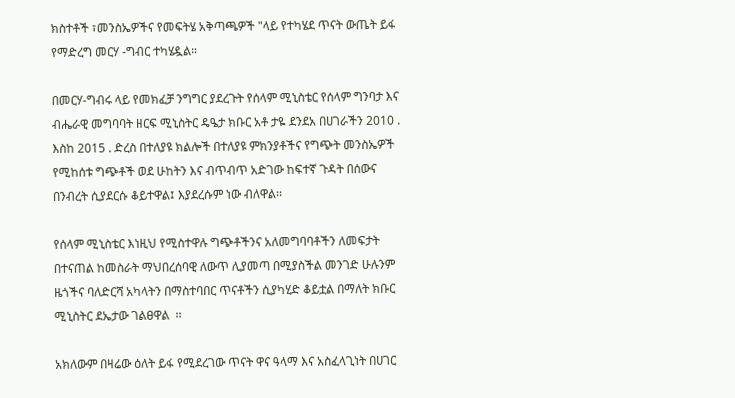ክስተቶች ፣መንስኤዎችና የመፍትሄ አቅጣጫዎች "ላይ የተካሄደ ጥናት ውጤት ይፋ የማድረግ መርሃ -ግብር ተካሄዷል።

በመርሃ-ግብሩ ላይ የመክፈቻ ንግግር ያደረጉት የሰላም ሚኒስቴር የሰላም ግንባታ እና ብሔራዊ መግባባት ዘርፍ ሚኒስትር ዴዔታ ክቡር አቶ ታዬ ደንደአ በሀገራችን 2010 . እስከ 2015 . ድረስ በተለያዩ ክልሎች በተለያዩ ምክንያቶችና የግጭት መንስኤዎች የሚከሰቱ ግጭቶች ወደ ሁከትን እና ብጥብጥ አድገው ከፍተኛ ጉዳት በሰውና በንብረት ሲያደርሱ ቆይተዋል፤ እያደረሱም ነው ብለዋል፡፡

የሰላም ሚኒስቴር እነዚህ የሚስተዋሉ ግጭቶችንና አለመግባባቶችን ለመፍታት በተናጠል ከመስራት ማህበረሰባዊ ለውጥ ሊያመጣ በሚያስችል መንገድ ሁሉንም ዜጎችና ባለድርሻ አካላትን በማስተባበር ጥናቶችን ሲያካሂድ ቆይቷል በማለት ክቡር ሚኒስትር ደኤታው ገልፀዋል  ፡፡

አክለውም በዛሬው ዕለት ይፋ የሚደረገው ጥናት ዋና ዓላማ እና አስፈላጊነት በሀገር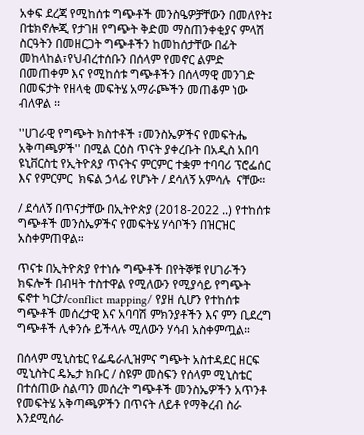አቀፍ ደረጃ የሚከሰቱ ግጭቶች መንስዔዎቻቸውን በመለየት፤ በቴክኖሎጂ የታገዘ የግጭት ቅድመ ማስጠንቀቂያና ምላሽ ስርዓትን በመዘርጋት ግጭቶችን ከመከሰታቸው በፊት መከላከል፣የህብረተሰቡን በሰላም የመኖር ልምድ በመጠቀም እና የሚከሰቱ ግጭቶችን በሰላማዊ መንገድ በመፍታት የዘላቂ መፍትሄ አማራጮችን መጠቆም ነው ብለዋል ፡፡

''ሀገራዊ የግጭት ክስተቶች ፣መንስኤዎችና የመፍትሔ አቅጣጫዎች'' በሚል ርዕስ ጥናት ያቀረቡት በአዲስ አበባ ዩኒቨርስቲ የኢትዮጰያ ጥናትና ምርምር ተቋም ተባባሪ ፕሮፌሰር እና የምርምር  ክፍል ኃላፊ የሆኑት / ደሳለኝ አምሳሉ  ናቸው።

/ ደሳለኝ በጥናታቸው በኢትዮጵያ (2018-2022 ..) የተከሰቱ ግጭቶች መንስኤዎችና የመፍትሄ ሃሳቦችን በዝርዝር  አስቀምጠዋል።

ጥናቱ በኢትዮጵያ የተነሱ ግጭቶች በየትኞቹ የሀገራችን ክፍሎች በብዛት ተስተዋል የሚለውን የሚያሳይ የግጭት ፍኖተ ካርታ/conflict mapping/ የያዘ ሲሆን የተከሰቱ ግጭቶች መሰረታዊ እና አባባሽ ምክንያቶችን እና ምን ቢደረግ ግጭቶች ሊቀንሱ ይችላሉ ሚለውን ሃሳብ አስቀምጧል።

በሰላም ሚኒስቴር የፌዴራሊዝምና ግጭት አስተዳደር ዘርፍ ሚኒስትር ዴኤታ ክቡር / ስዩም መስፍን የሰላም ሚኒስቴር በተሰጠው ስልጣን መሰረት ግጭቶች መንስኤዎችን አጥንቶ የመፍትሄ አቅጣጫዎችን በጥናት ለይቶ የማቅረብ ስራ እንደሚሰራ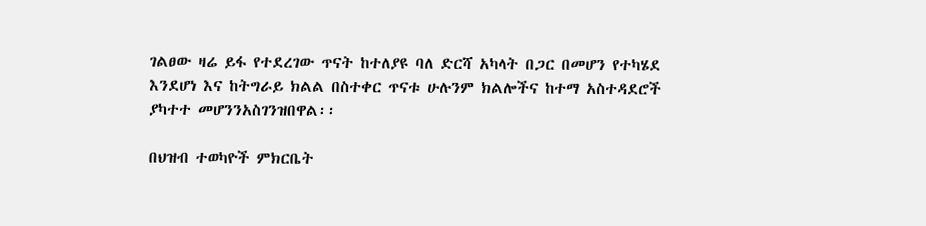ገልፀው ዛሬ ይፋ የተደረገው ጥናት ከተለያዩ ባለ ድርሻ አካላት በጋር በመሆን የተካሄደ እንደሆነ እና ከትግራይ ክልል በስተቀር ጥናቱ ሁሉንም ክልሎችና ከተማ አስተዳደሮች ያካተተ መሆንንአስገንዝበዋል፡፡

በህዝብ ተወካዮች ምክርቤት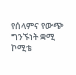የሰላምና የውጭ ግንኙነት ቋሚ ኮሚቴ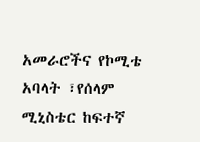አመራሮችና የኮሚቴ አባላት ፣የሰላም ሚኒስቴር ከፍተኛ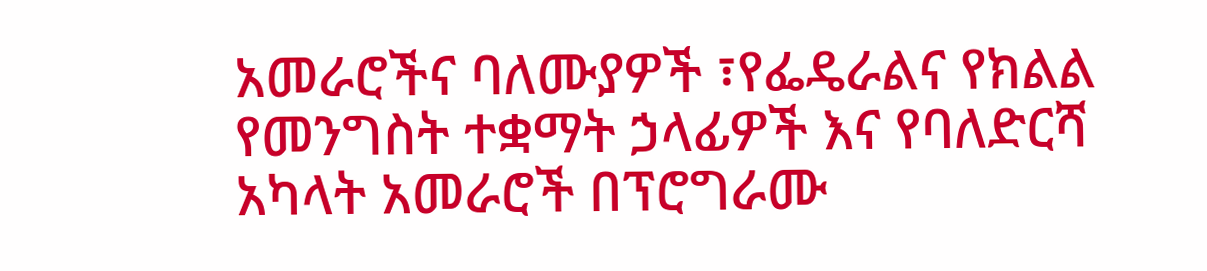አመራሮችና ባለሙያዎች ፣የፌዴራልና የክልል የመንግስት ተቋማት ኃላፊዎች እና የባለድርሻ አካላት አመራሮች በፕሮግራሙ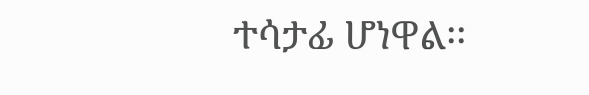ተሳታፊ ሆነዋል፡፡